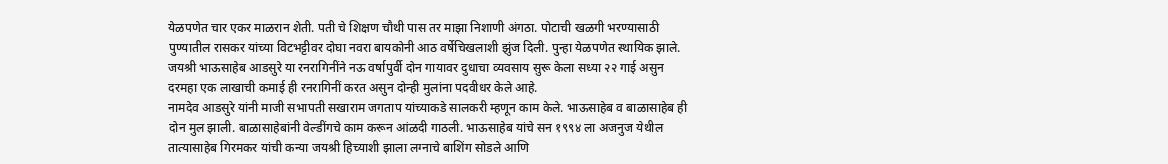येळपणेत चार एकर माळरान शेती. पती चे शिक्षण चौथी पास तर माझा निशाणी अंगठा. पोटाची खळगी भरण्यासाठी पुण्यातील रासकर यांच्या विटभट्टीवर दोघा नवरा बायकोनी आठ वर्षेचिखलाशी झुंज दिली. पुन्हा येळपणेत स्थायिक झाले. जयश्री भाऊसाहेब आडसुरे या रनरागिनींने नऊ वर्षापुर्वी दोन गायावर दुधाचा व्यवसाय सुरू केला सध्या २२ गाई असुन दरमहा एक लाखाची कमाई ही रनरागिनीं करत असुन दोन्ही मुलांना पदवीधर केले आहे.
नामदेव आडसुरे यांनी माजी सभापती सखाराम जगताप यांच्याकडे सालकरी म्हणून काम केले. भाऊसाहेब व बाळासाहेब ही दोन मुल झाली. बाळासाहेबांनी वेल्डींगचे काम करून आंळदी गाठली. भाऊसाहेब यांचे सन १९९४ ला अजनुज येथील तात्यासाहेब गिरमकर यांची कन्या जयश्री हिच्याशी झाला लग्नाचे बाशिंग सोडले आणि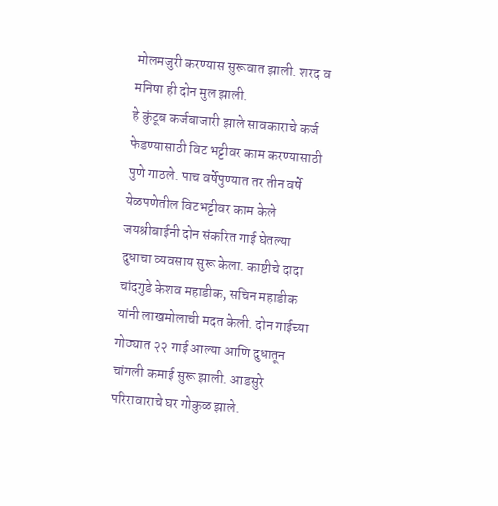मोलमजुरी करण्यास सुरूवात झाली. शरद व मनिषा ही दोन मुल झाली.
हे कुंटूब कर्जबाजारी झाले सावकाराचे कर्ज फेडण्यासाठी विट भट्टीवर काम करण्यासाठी पुणे गाठले. पाच वर्षेपुण्यात तर तीन वर्षे येळपणेतील विटभट्टीवर काम केले जयश्रीबाईनी दोन संकरित गाई घेतल्या दुधाचा व्यवसाय सुरू केला. काष्टीचे दादा चांदगुडे केशव महाडीक, सचिन महाडीक यांनी लाखमोलाची मदत केली. दोन गाईच्या गोठ्यात २२ गाई आल्या आणि दुधातून चांगली कमाई सुरू झाली. आडसुरे परिरावाराचे घर गोकुळ झाले.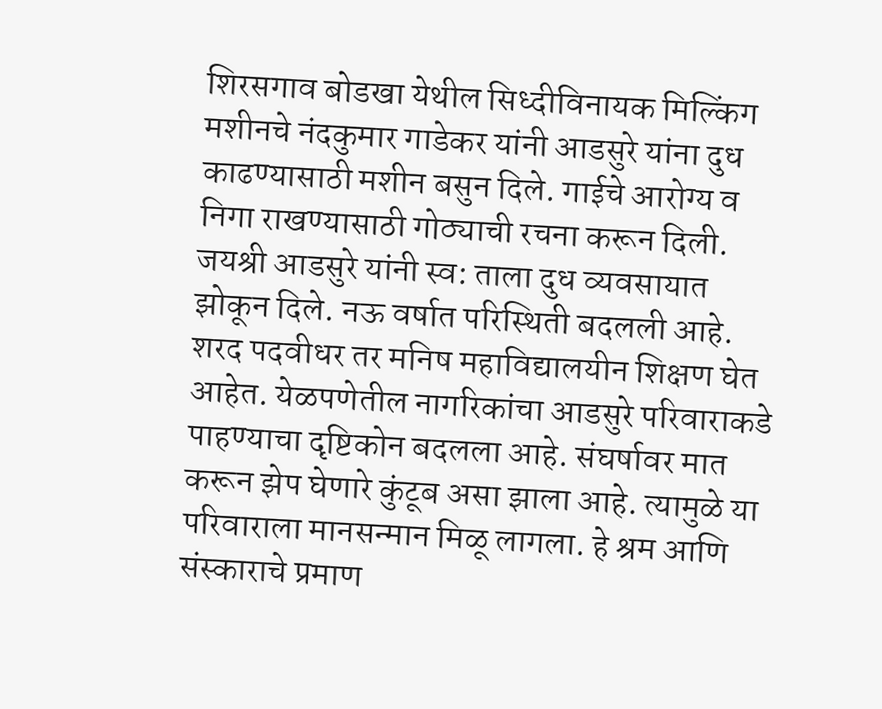शिरसगाव बोडखा येथील सिध्दीविनायक मिल्किंग मशीनचे नंदकुमार गाडेकर यांनी आडसुरे यांना दुध काढण्यासाठी मशीन बसुन दिले. गाईचे आरोग्य व निगा राखण्यासाठी गोठ्याची रचना करून दिली. जयश्री आडसुरे यांनी स्व: ताला दुध व्यवसायात झोकून दिले. नऊ वर्षात परिस्थिती बदलली आहे. शरद पदवीधर तर मनिष महाविद्यालयीन शिक्षण घेत आहेत. येळपणेतील नागरिकांचा आडसुरे परिवाराकडे पाहण्याचा दृष्टिकोन बदलला आहे. संघर्षावर मात करून झेप घेणारे कुंटूब असा झाला आहे. त्यामुळे या परिवाराला मानसन्मान मिळू लागला. हे श्रम आणि संस्काराचे प्रमाण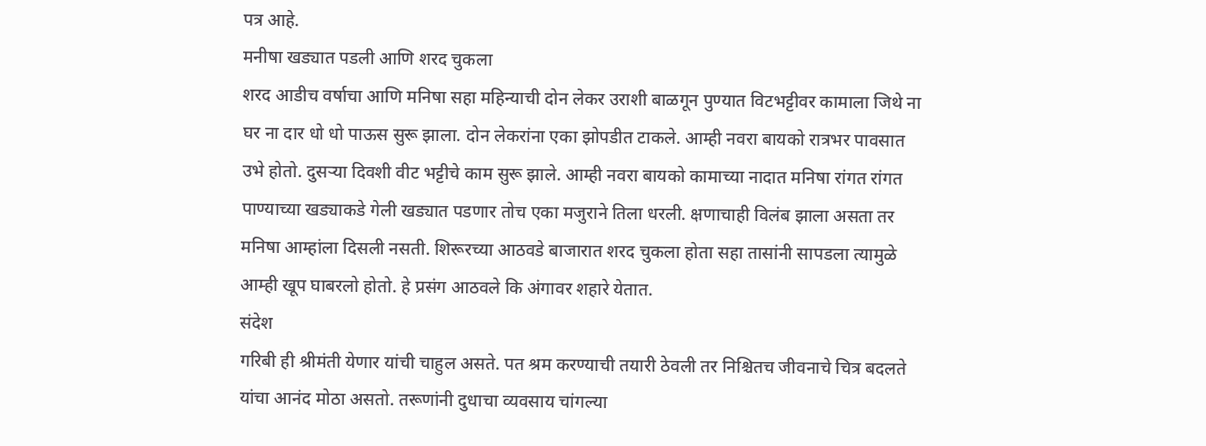पत्र आहे.
मनीषा खड्यात पडली आणि शरद चुकला
शरद आडीच वर्षाचा आणि मनिषा सहा महिन्याची दोन लेकर उराशी बाळगून पुण्यात विटभट्टीवर कामाला जिथे ना घर ना दार धो धो पाऊस सुरू झाला. दोन लेकरांना एका झोपडीत टाकले. आम्ही नवरा बायको रात्रभर पावसात उभे होतो. दुसऱ्या दिवशी वीट भट्टीचे काम सुरू झाले. आम्ही नवरा बायको कामाच्या नादात मनिषा रांगत रांगत पाण्याच्या खड्याकडे गेली खड्यात पडणार तोच एका मजुराने तिला धरली. क्षणाचाही विलंब झाला असता तर मनिषा आम्हांला दिसली नसती. शिरूरच्या आठवडे बाजारात शरद चुकला होता सहा तासांनी सापडला त्यामुळे आम्ही खूप घाबरलो होतो. हे प्रसंग आठवले कि अंगावर शहारे येतात.
संदेश
गरिबी ही श्रीमंती येणार यांची चाहुल असते. पत श्रम करण्याची तयारी ठेवली तर निश्चितच जीवनाचे चित्र बदलते यांचा आनंद मोठा असतो. तरूणांनी दुधाचा व्यवसाय चांगल्या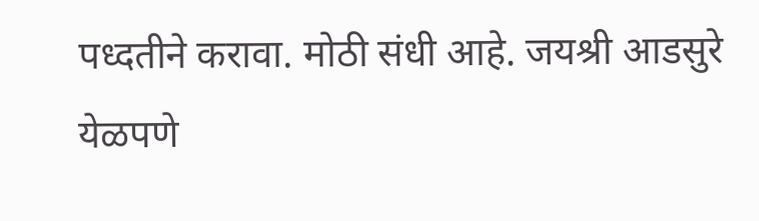पध्दतीने करावा. मोठी संधी आहे. जयश्री आडसुरे येळपणे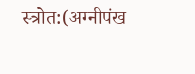स्त्रोत:(अग्नीपंख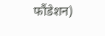फौंडेशन)